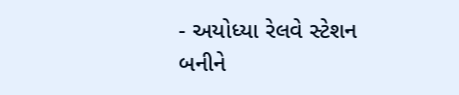- અયોધ્યા રેલવે સ્ટેશન બનીને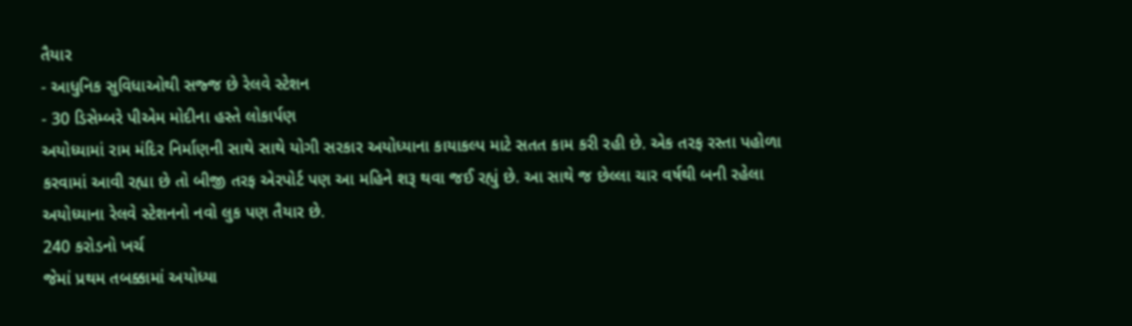તૈયાર
- આધુનિક સુવિધાઓથી સજ્જ છે રેલવે સ્ટેશન
- 30 ડિસેમ્બરે પીએમ મોદીના હસ્તે લોકાર્પણ
અયોધ્યામાં રામ મંદિર નિર્માણની સાથે સાથે યોગી સરકાર અયોધ્યાના કાયાકલ્પ માટે સતત કામ કરી રહી છે. એક તરફ રસ્તા પહોળા કરવામાં આવી રહ્યા છે તો બીજી તરફ એરપોર્ટ પણ આ મહિને શરૂ થવા જઈ રહ્યું છે. આ સાથે જ છેલ્લા ચાર વર્ષથી બની રહેલા અયોધ્યાના રેલવે સ્ટેશનનો નવો લુક પણ તૈયાર છે.
240 કરોડનો ખર્ચ
જેમાં પ્રથમ તબક્કામાં અયોધ્યા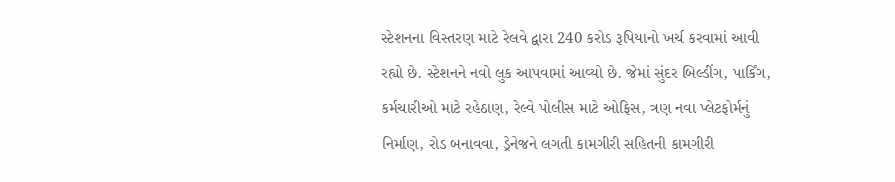સ્ટેશનના વિસ્તરણ માટે રેલવે દ્વારા 240 કરોડ રૂપિયાનો ખર્ચ કરવામાં આવી રહ્યો છે. સ્ટેશનને નવો લુક આપવામાં આવ્યો છે. જેમાં સુંદર બિલ્ડીંગ, પાર્કિંગ, કર્મચારીઓ માટે રહેઠાણ, રેલ્વે પોલીસ માટે ઓફિસ, ત્રણ નવા પ્લેટફોર્મનું નિર્માણ, રોડ બનાવવા, ડ્રેનેજને લગતી કામગીરી સહિતની કામગીરી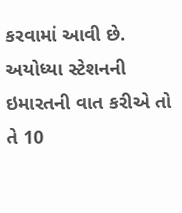કરવામાં આવી છે. અયોધ્યા સ્ટેશનની ઇમારતની વાત કરીએ તો તે 10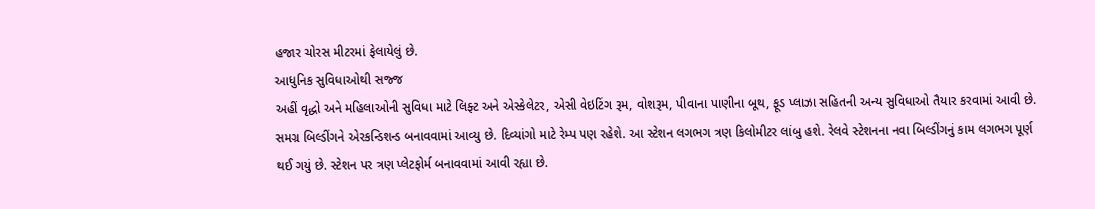હજાર ચોરસ મીટરમાં ફેલાયેલું છે.
આધુનિક સુવિધાઓથી સજ્જ
અહીં વૃદ્ધો અને મહિલાઓની સુવિધા માટે લિફ્ટ અને એસ્કેલેટર, એસી વેઇટિંગ રૂમ, વોશરૂમ, પીવાના પાણીના બૂથ, ફૂડ પ્લાઝા સહિતની અન્ય સુવિધાઓ તૈયાર કરવામાં આવી છે. સમગ્ર બિલ્ડીંગને એરકન્ડિશન્ડ બનાવવામાં આવ્યુ છે. દિવ્યાંગો માટે રેમ્પ પણ રહેશે. આ સ્ટેશન લગભગ ત્રણ કિલોમીટર લાંબુ હશે. રેલવે સ્ટેશનના નવા બિલ્ડીંગનું કામ લગભગ પૂર્ણ થઈ ગયું છે. સ્ટેશન પર ત્રણ પ્લેટફોર્મ બનાવવામાં આવી રહ્યા છે.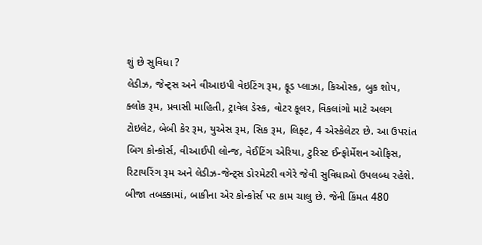શું છે સુવિધા ?
લેડીઝ, જેન્ટ્સ અને વીઆઇપી વેઇટિંગ રૂમ, ફૂડ પ્લાઝા, કિઓસ્ક, બુક શોપ, ક્લોક રૂમ, પ્રવાસી માહિતી, ટ્રાવેલ ડેસ્ક, વોટર કૂલર, વિકલાંગો માટે અલગ ટોઇલેટ, બેબી કેર રૂમ, યુએસ રૂમ, સિક રૂમ, લિફ્ટ, 4 એસ્કેલેટર છે. આ ઉપરાંત બિગ કોન્કોર્સ, વીઆઈપી લોન્જ, વેઈટિંગ એરિયા, ટુરિસ્ટ ઈન્ફોર્મેશન ઓફિસ, રિટાયરિંગ રૂમ અને લેડીઝ-જેન્ટ્સ ડોરમેટરી વગેરે જેવી સુવિધાઓ ઉપલબ્ધ રહેશે. બીજા તબક્કામાં, બાકીના એર કોન્કોર્સ પર કામ ચાલુ છે. જેની કિંમત 480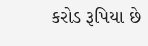કરોડ રૂપિયા છે